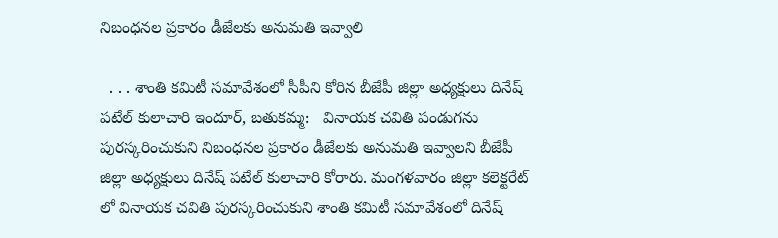నిబంధనల ప్రకారం డీజేలకు అనుమతి ఇవ్వాలి

  . . . శాంతి కమిటీ సమావేశంలో సీపీని కోరిన బీజేపీ జిల్లా అధ్యక్షులు దినేష్ పటేల్ కులాచారి ఇందూర్, బతుకమ్మ:   వినాయక చవితి పండుగను పురస్కరించుకుని నిబంధనల ప్రకారం డీజేలకు అనుమతి ఇవ్వాలని బీజేపీ జిల్లా అధ్యక్షులు దినేష్ పటేల్ కులాచారి కోరారు. మంగళవారం జిల్లా కలెక్టరేట్ లో వినాయక చవితి పురస్కరించుకుని శాంతి కమిటీ సమావేశంలో దినేష్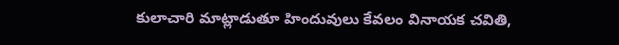కులాచారి మాట్లాడుతూ హిందువులు కేవలం వినాయక చవితి,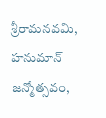శ్రీరామనవమి, హనుమాన్ జన్మోత్సవం,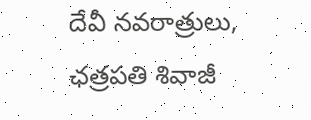దేవీ నవరాత్రులు, ఛత్రపతి శివాజీ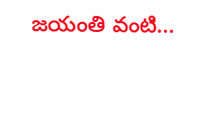జయంతి వంటి...